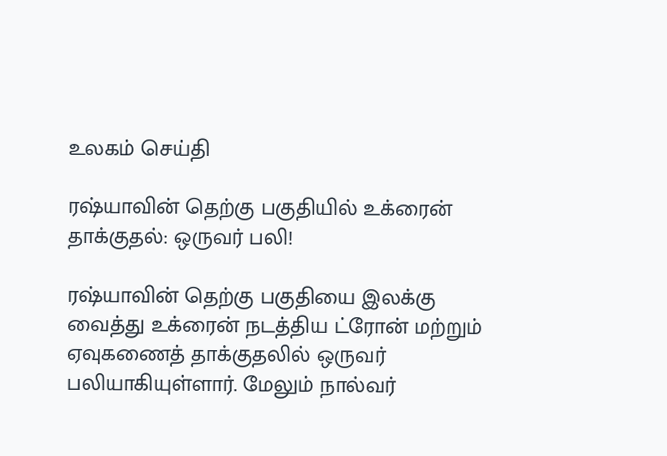உலகம் செய்தி

ரஷ்யாவின் தெற்கு பகுதியில் உக்ரைன் தாக்குதல்: ஒருவர் பலி!

ரஷ்யாவின் தெற்கு பகுதியை இலக்கு வைத்து உக்ரைன் நடத்திய ட்ரோன் மற்றும் ஏவுகணைத் தாக்குதலில் ஒருவர் பலியாகியுள்ளார். மேலும் நால்வர்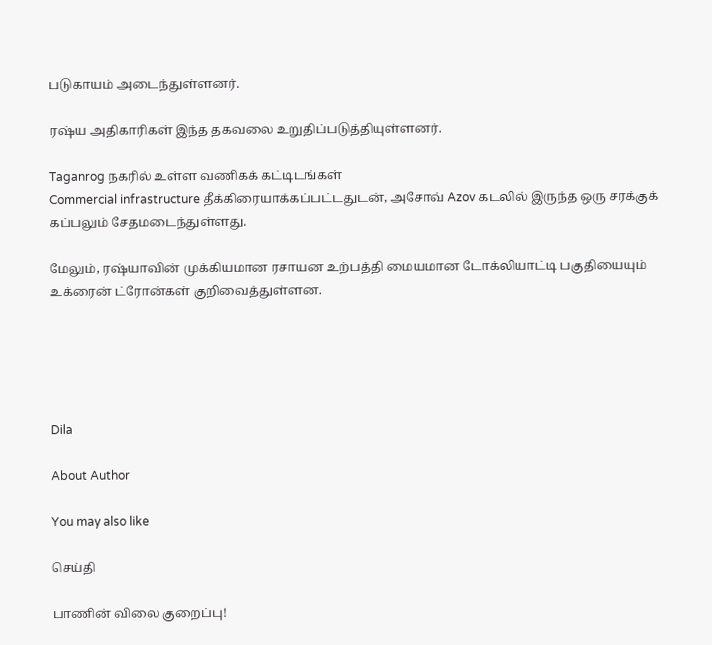படுகாயம் அடைந்துள்ளனர்.

ரஷ்ய அதிகாரிகள் இந்த தகவலை உறுதிப்படுத்தியுள்ளனர்.

Taganrog நகரில் உள்ள வணிகக் கட்டிடங்கள்
Commercial infrastructure தீக்கிரையாக்கப்பட்டதுடன், அசோவ் Azov கடலில் இருந்த ஒரு சரக்குக் கப்பலும் சேதமடைந்துள்ளது.

மேலும், ரஷ்யாவின் முக்கியமான ரசாயன உற்பத்தி மையமான டோக்லியாட்டி பகுதியையும் உக்ரைன் ட்ரோன்கள் குறிவைத்துள்ளன.





Dila

About Author

You may also like

செய்தி

பாணின் விலை குறைப்பு!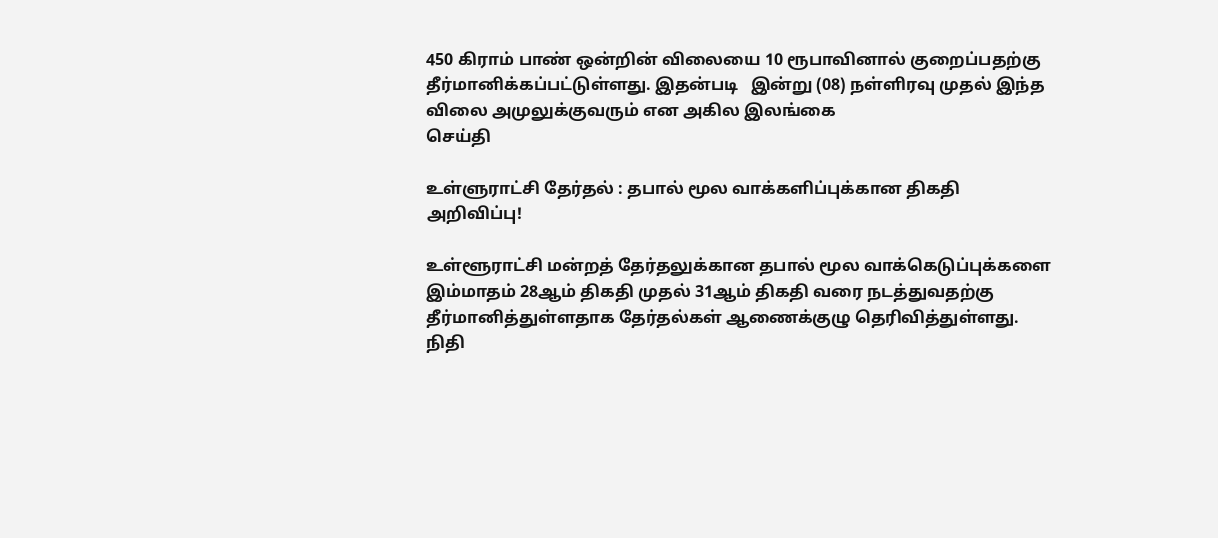450 கிராம் பாண் ஒன்றின் விலையை 10 ரூபாவினால் குறைப்பதற்கு தீர்மானிக்கப்பட்டுள்ளது. இதன்படி   இன்று (08) நள்ளிரவு முதல் இந்த விலை அமுலுக்குவரும் என அகில இலங்கை
செய்தி

உள்ளுராட்சி தேர்தல் : தபால் மூல வாக்களிப்புக்கான திகதி அறிவிப்பு!

உள்ளூராட்சி மன்றத் தேர்தலுக்கான தபால் மூல வாக்கெடுப்புக்களை இம்மாதம் 28ஆம் திகதி முதல் 31ஆம் திகதி வரை நடத்துவதற்கு தீர்மானித்துள்ளதாக தேர்தல்கள் ஆணைக்குழு தெரிவித்துள்ளது. நிதி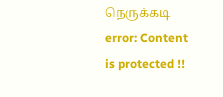நெருக்கடி
error: Content is protected !!